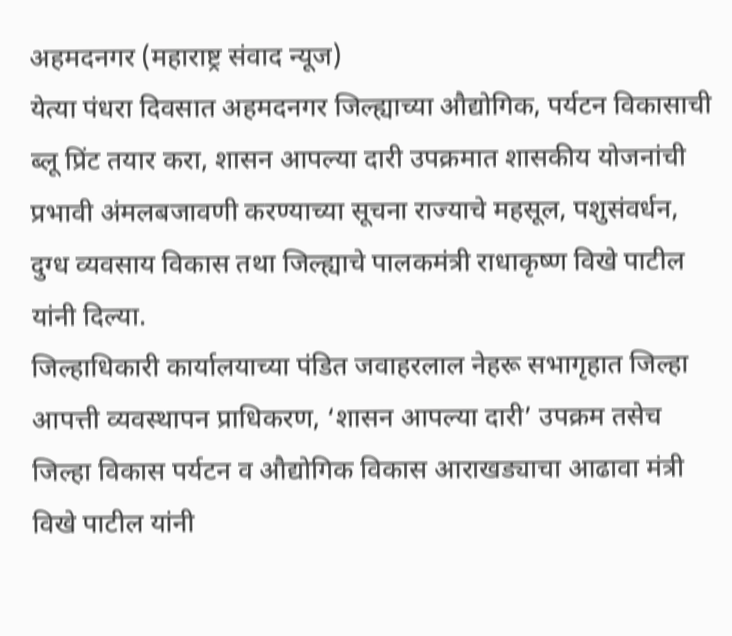अहमदनगर (महाराष्ट्र संवाद न्यूज)
येत्या पंधरा दिवसात अहमदनगर जिल्ह्याच्या औद्योगिक, पर्यटन विकासाची ब्लू प्रिंट तयार करा, शासन आपल्या दारी उपक्रमात शासकीय योजनांची प्रभावी अंमलबजावणी करण्याच्या सूचना राज्याचे महसूल, पशुसंवर्धन, दुग्ध व्यवसाय विकास तथा जिल्ह्याचे पालकमंत्री राधाकृष्ण विखे पाटील यांनी दिल्या.
जिल्हाधिकारी कार्यालयाच्या पंडित जवाहरलाल नेहरू सभागृहात जिल्हा आपत्ती व्यवस्थापन प्राधिकरण, ‘शासन आपल्या दारी’ उपक्रम तसेच जिल्हा विकास पर्यटन व औद्योगिक विकास आराखड्याचा आढावा मंत्री विखे पाटील यांनी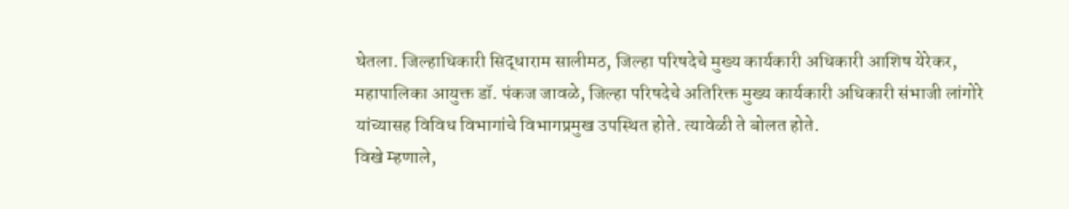घेतला. जिल्हाधिकारी सिद्धाराम सालीमठ, जिल्हा परिषदेचे मुख्य कार्यकारी अधिकारी आशिष येरेकर, महापालिका आयुक्त डॉ. पंकज जावळे, जिल्हा परिषदेचे अतिरिक्त मुख्य कार्यकारी अधिकारी संभाजी लांगोरे यांच्यासह विविध विभागांचे विभागप्रमुख उपस्थित होते. त्यावेळी ते बोलत होते.
विखे म्हणाले,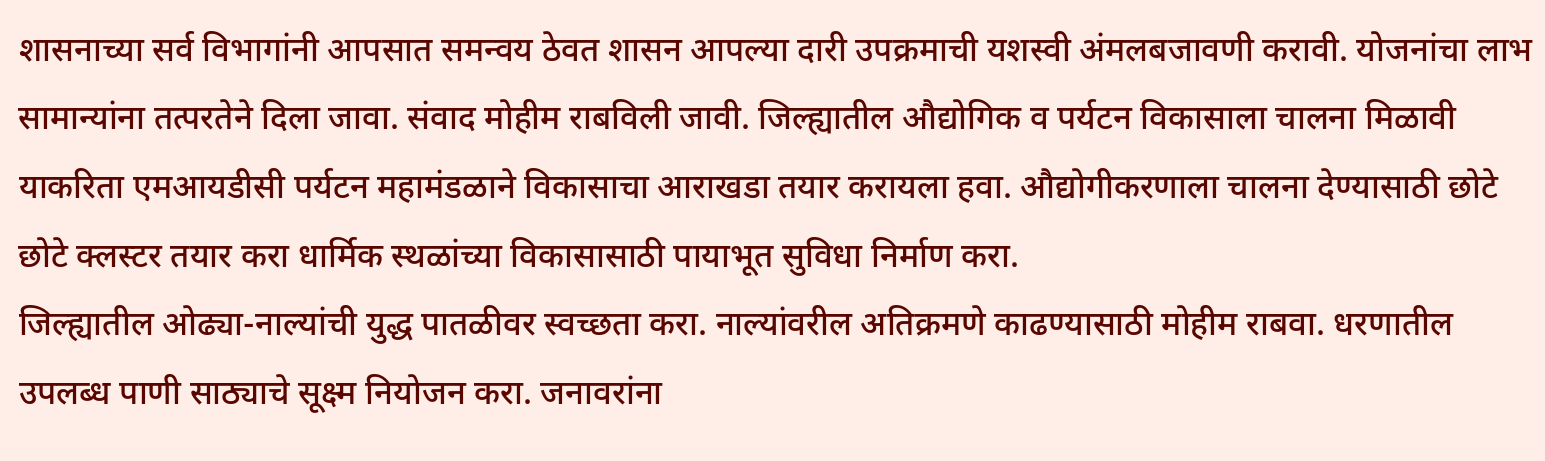शासनाच्या सर्व विभागांनी आपसात समन्वय ठेवत शासन आपल्या दारी उपक्रमाची यशस्वी अंमलबजावणी करावी. योजनांचा लाभ सामान्यांना तत्परतेने दिला जावा. संवाद मोहीम राबविली जावी. जिल्ह्यातील औद्योगिक व पर्यटन विकासाला चालना मिळावी याकरिता एमआयडीसी पर्यटन महामंडळाने विकासाचा आराखडा तयार करायला हवा. औद्योगीकरणाला चालना देण्यासाठी छोटे छोटे क्लस्टर तयार करा धार्मिक स्थळांच्या विकासासाठी पायाभूत सुविधा निर्माण करा.
जिल्ह्यातील ओढ्या-नाल्यांची युद्ध पातळीवर स्वच्छता करा. नाल्यांवरील अतिक्रमणे काढण्यासाठी मोहीम राबवा. धरणातील उपलब्ध पाणी साठ्याचे सूक्ष्म नियोजन करा. जनावरांना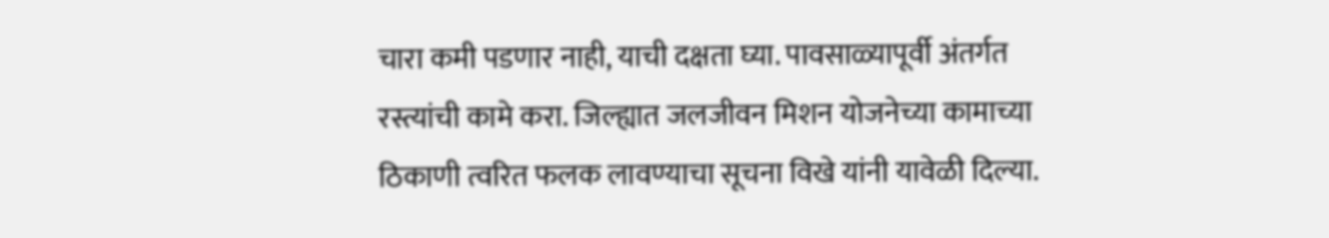चारा कमी पडणार नाही, याची दक्षता घ्या. पावसाळ्यापूर्वी अंतर्गत रस्त्यांची कामे करा. जिल्ह्यात जलजीवन मिशन योजनेच्या कामाच्या ठिकाणी त्वरित फलक लावण्याचा सूचना विखे यांनी यावेळी दिल्या.